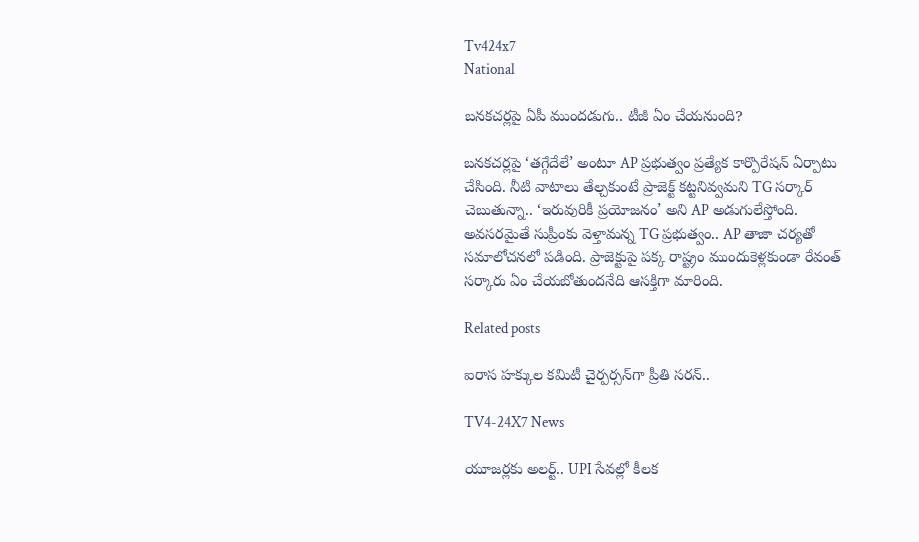Tv424x7
National

బనకచర్లపై ఏపీ ముందడుగు.. టీజీ ఏం చేయనుంది?

బనకచర్లపై ‘తగ్గేదేలే’ అంటూ AP ప్రభుత్వం ప్రత్యేక కార్పొరేషన్ ఏర్పాటు చేసింది. నీటి వాటాలు తేల్చకుంటే ప్రాజెక్ట్ కట్టనివ్వమని TG సర్కార్ చెబుతున్నా.. ‘ఇరువురికీ ప్రయోజనం’ అని AP అడుగులేస్తోంది. అవసరమైతే సుప్రీంకు వెళ్తామన్న TG ప్రభుత్వం.. AP తాజా చర్యతో సమాలోచనలో పడింది. ప్రాజెక్టుపై పక్క రాష్ట్రం ముందుకెళ్లకుండా రేవంత్ సర్కారు ఏం చేయబోతుందనేది ఆసక్తిగా మారింది.

Related posts

ఐరాస హక్కుల కమిటీ చైర్పర్సన్‌గా ప్రీతి సరన్..

TV4-24X7 News

యూజర్లకు అలర్ట్.. UPI సేవల్లో కీలక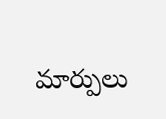మార్పులు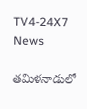TV4-24X7 News

తమిళనాడులో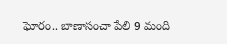ఘోరం.. బాణాసంచా పేలి 9 మంది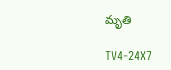మృతి

TV4-24X7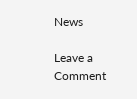News

Leave a Comment